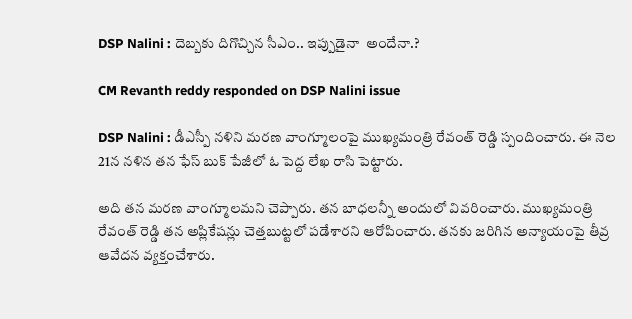DSP Nalini : దెబ్బకు దిగొచ్చిన సీఎం.. ఇప్పుడైనా  అందేనా.?

CM Revanth reddy responded on DSP Nalini issue

DSP Nalini : డీఎస్పీ నళిని మరణ వాంగ్మూలంపై ముఖ్యమంత్రి రేవంత్ రెడ్డి స్పందించారు. ఈ నెల 21న నళిన తన ఫేస్ బుక్ పేజీలో ఓ పెద్ద లేఖ రాసి పెట్టారు.

అది తన మరణ వాంగ్మూలమని చెప్పారు. తన బాధలన్నీ అందులో వివరించారు. ముఖ్యమంత్రి రేవంత్ రెడ్డి తన అప్లికేషన్లు చెత్తబుట్టలో పడేశారని ఆరోపించారు. తనకు జరిగిన అన్యాయంపై తీవ్ర ఆవేదన వ్యక్తంచేశారు.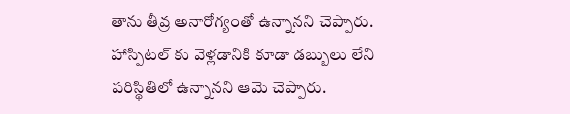తాను తీవ్ర అనారోగ్యంతో ఉన్నానని చెప్పారు. హాస్పిటల్ కు వెళ్లడానికి కూడా డబ్బులు లేని పరిస్థితిలో ఉన్నానని ఆమె చెప్పారు.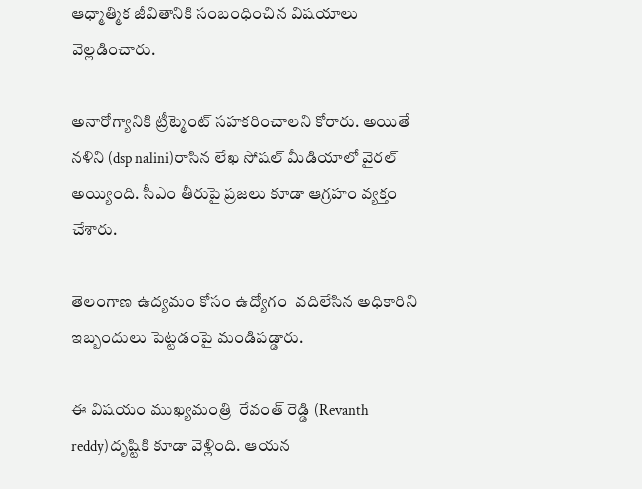ఆధ్మాత్మిక జీవితానికి సంబంధించిన విషయాలు వెల్లడించారు.

అనారోగ్యానికి ట్రీట్మెంట్ సహకరించాలని కోరారు. అయితే నళిని (dsp nalini)రాసిన లేఖ సోషల్ మీడియాలో వైరల్ అయ్యింది. సీఎం తీరుపై ప్రజలు కూడా ఆగ్రహం వ్యక్తం చేశారు.

తెలంగాణ ఉద్యమం కోసం ఉద్యోగం  వదిలేసిన అధికారిని ఇబ్బందులు పెట్టడంపై మండిపడ్డారు.

ఈ విషయం ముఖ్యమంత్రి  రేవంత్ రెడ్డి (Revanth reddy)దృష్టికి కూడా వెళ్లింది. ఆయన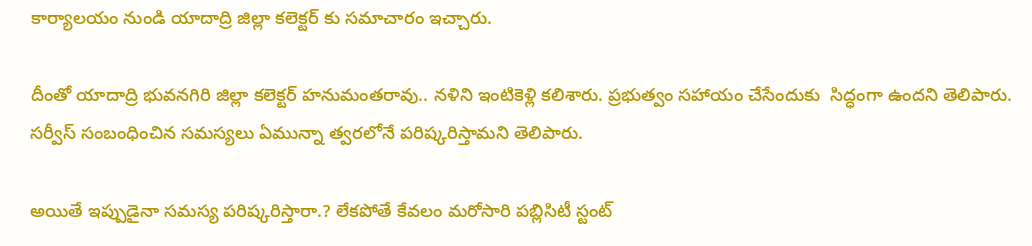కార్యాలయం నుండి యాదాద్రి జిల్లా కలెక్టర్ కు సమాచారం ఇచ్చారు.

దీంతో యాదాద్రి భువనగిరి జిల్లా కలెక్టర్ హనుమంతరావు.. నళిని ఇంటికెళ్లి కలిశారు. ప్రభుత్వం సహాయం చేసేందుకు  సిద్ధంగా ఉందని తెలిపారు. సర్వీస్ సంబంధించిన సమస్యలు ఏమున్నా త్వరలోనే పరిష్కరిస్తామని తెలిపారు.

అయితే ఇప్పుడైనా సమస్య పరిష్కరిస్తారా.? లేకపోతే కేవలం మరోసారి పబ్లిసిటీ స్టంట్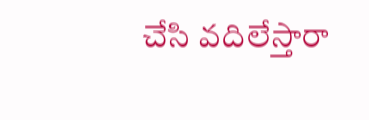చేసి వదిలేస్తారా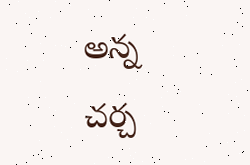అన్న చర్చ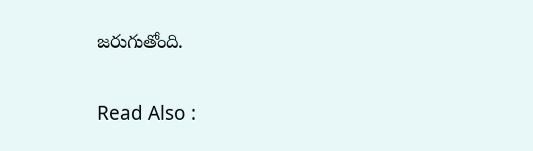జరుగుతోంది.

Read Also :